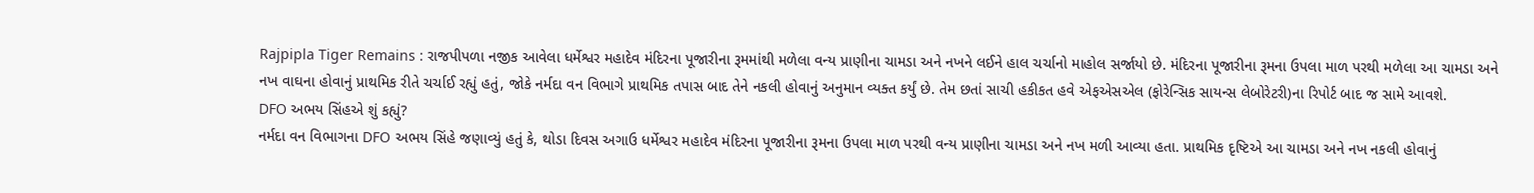Rajpipla Tiger Remains : રાજપીપળા નજીક આવેલા ધર્મેશ્વર મહાદેવ મંદિરના પૂજારીના રૂમમાંથી મળેલા વન્ય પ્રાણીના ચામડા અને નખને લઈને હાલ ચર્ચાનો માહોલ સર્જાયો છે. મંદિરના પૂજારીના રૂમના ઉપલા માળ પરથી મળેલા આ ચામડા અને નખ વાઘના હોવાનું પ્રાથમિક રીતે ચર્ચાઈ રહ્યું હતું, જોકે નર્મદા વન વિભાગે પ્રાથમિક તપાસ બાદ તેને નકલી હોવાનું અનુમાન વ્યક્ત કર્યું છે. તેમ છતાં સાચી હકીકત હવે એફએસએલ (ફોરેન્સિક સાયન્સ લેબોરેટરી)ના રિપોર્ટ બાદ જ સામે આવશે.
DFO અભય સિંહએ શું કહ્યું?
નર્મદા વન વિભાગના DFO અભય સિંહે જણાવ્યું હતું કે, થોડા દિવસ અગાઉ ધર્મેશ્વર મહાદેવ મંદિરના પૂજારીના રૂમના ઉપલા માળ પરથી વન્ય પ્રાણીના ચામડા અને નખ મળી આવ્યા હતા. પ્રાથમિક દૃષ્ટિએ આ ચામડા અને નખ નકલી હોવાનું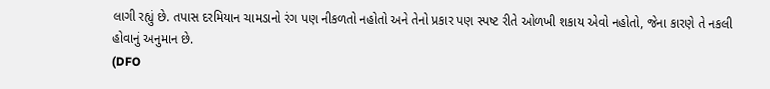લાગી રહ્યું છે. તપાસ દરમિયાન ચામડાનો રંગ પણ નીકળતો નહોતો અને તેનો પ્રકાર પણ સ્પષ્ટ રીતે ઓળખી શકાય એવો નહોતો, જેના કારણે તે નકલી હોવાનું અનુમાન છે.
(DFO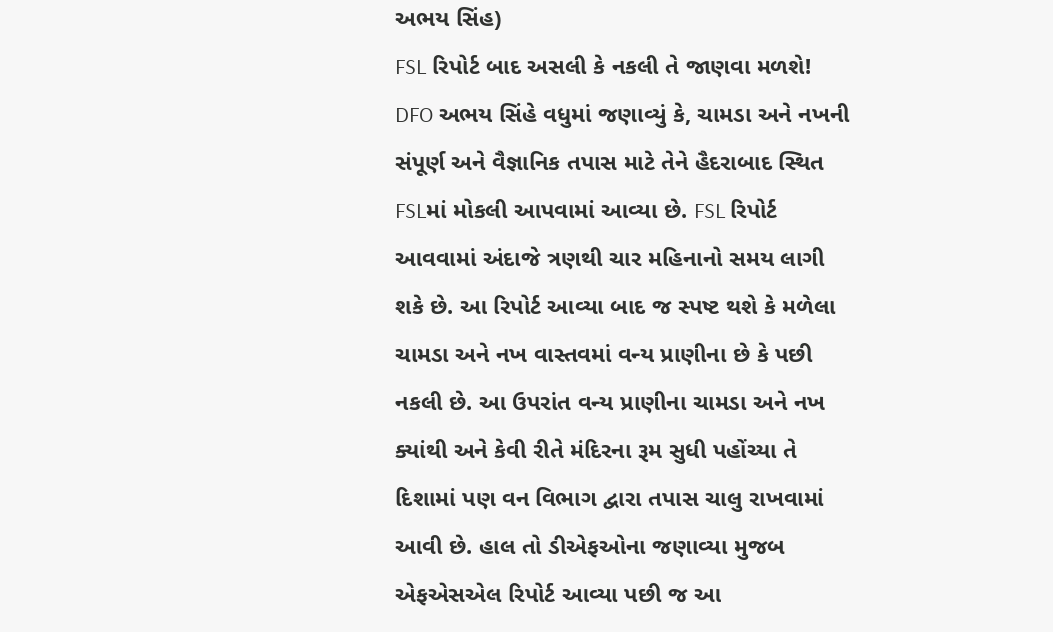અભય સિંહ)
FSL રિપોર્ટ બાદ અસલી કે નકલી તે જાણવા મળશે!
DFO અભય સિંહે વધુમાં જણાવ્યું કે, ચામડા અને નખની સંપૂર્ણ અને વૈજ્ઞાનિક તપાસ માટે તેને હૈદરાબાદ સ્થિત FSLમાં મોકલી આપવામાં આવ્યા છે. FSL રિપોર્ટ આવવામાં અંદાજે ત્રણથી ચાર મહિનાનો સમય લાગી શકે છે. આ રિપોર્ટ આવ્યા બાદ જ સ્પષ્ટ થશે કે મળેલા ચામડા અને નખ વાસ્તવમાં વન્ય પ્રાણીના છે કે પછી નકલી છે. આ ઉપરાંત વન્ય પ્રાણીના ચામડા અને નખ ક્યાંથી અને કેવી રીતે મંદિરના રૂમ સુધી પહોંચ્યા તે દિશામાં પણ વન વિભાગ દ્વારા તપાસ ચાલુ રાખવામાં આવી છે. હાલ તો ડીએફઓના જણાવ્યા મુજબ એફએસએલ રિપોર્ટ આવ્યા પછી જ આ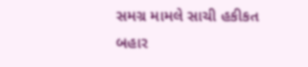સમગ્ર મામલે સાચી હકીકત બહાર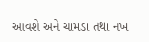આવશે અને ચામડા તથા નખ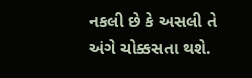નકલી છે કે અસલી તે અંગે ચોક્કસતા થશે.